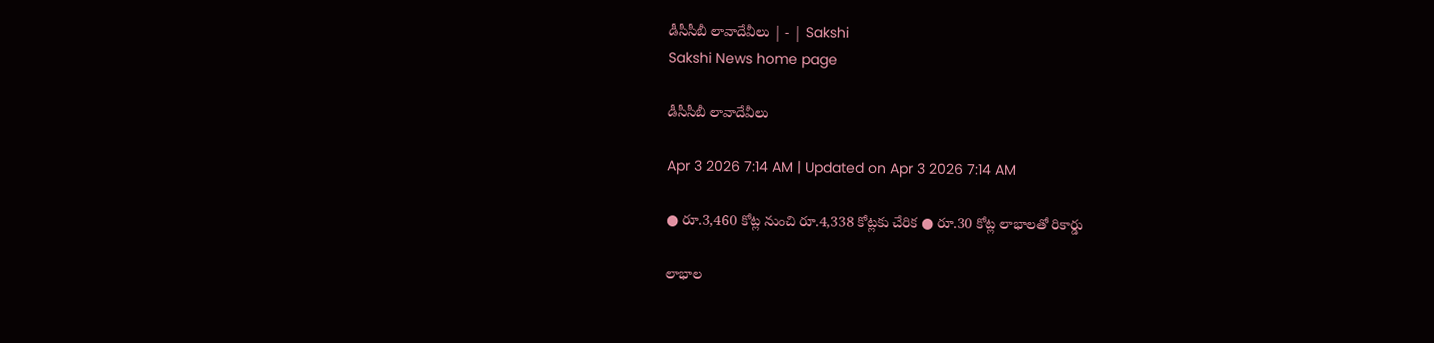డీసీసీబీ లావాదేవీలు | - | Sakshi
Sakshi News home page

డీసీసీబీ లావాదేవీలు

Apr 3 2026 7:14 AM | Updated on Apr 3 2026 7:14 AM

● రూ.3,460 కోట్ల నుంచి రూ.4,338 కోట్లకు చేరిక ● రూ.30 కోట్ల లాభాలతో రికార్డు

లాభాల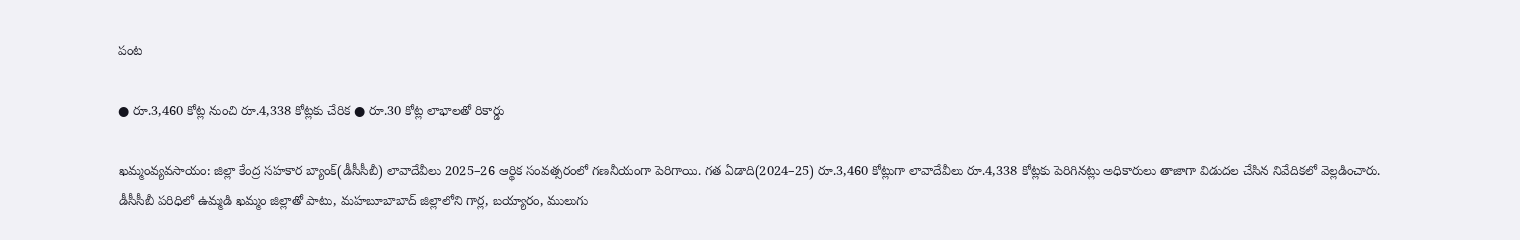పంట

● రూ.3,460 కోట్ల నుంచి రూ.4,338 కోట్లకు చేరిక ● రూ.30 కోట్ల లాభాలతో రికార్డు

ఖమ్మంవ్యవసాయం: జిల్లా కేంద్ర సహకార బ్యాంక్‌(డీసీసీబీ) లావాదేవీలు 2025–26 ఆర్థిక సంవత్సరంలో గణనీయంగా పెరిగాయి. గత ఏడాది(2024–25) రూ.3,460 కోట్లుగా లావాదేవీలు రూ.4,338 కోట్లకు పెరిగినట్లు అధికారులు తాజాగా విడుదల చేసిన నివేదికలో వెల్లడించారు. డీసీసీబీ పరిధిలో ఉమ్మడి ఖమ్మం జిల్లాతో పాటు, మహబూబాబాద్‌ జిల్లాలోని గార్ల, బయ్యారం, ములుగు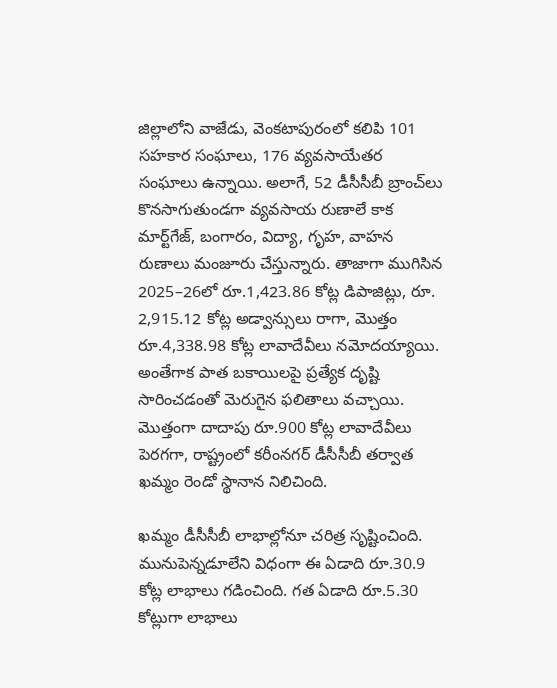జిల్లాలోని వాజేడు, వెంకటాపురంలో కలిపి 101 సహకార సంఘాలు, 176 వ్యవసాయేతర సంఘాలు ఉన్నాయి. అలాగే, 52 డీసీసీబీ బ్రాంచ్‌లు కొనసాగుతుండగా వ్యవసాయ రుణాలే కాక మార్ట్‌గేజ్‌, బంగారం, విద్యా, గృహ, వాహన రుణాలు మంజూరు చేస్తున్నారు. తాజాగా ముగిసిన 2025–26లో రూ.1,423.86 కోట్ల డిపాజిట్లు, రూ. 2,915.12 కోట్ల అడ్వాన్సులు రాగా, మొత్తం రూ.4,338.98 కోట్ల లావాదేవీలు నమోదయ్యాయి. అంతేగాక పాత బకాయిలపై ప్రత్యేక దృష్టి సారించడంతో మెరుగైన ఫలితాలు వచ్చాయి. మొత్తంగా దాదాపు రూ.900 కోట్ల లావాదేవీలు పెరగగా, రాష్ట్రంలో కరీంనగర్‌ డీసీసీబీ తర్వాత ఖమ్మం రెండో స్థానాన నిలిచింది.

ఖమ్మం డీసీసీబీ లాభాల్లోనూ చరిత్ర సృష్టించింది. మునుపెన్నడూలేని విధంగా ఈ ఏడాది రూ.30.9 కోట్ల లాభాలు గడించింది. గత ఏడాది రూ.5.30 కోట్లుగా లాభాలు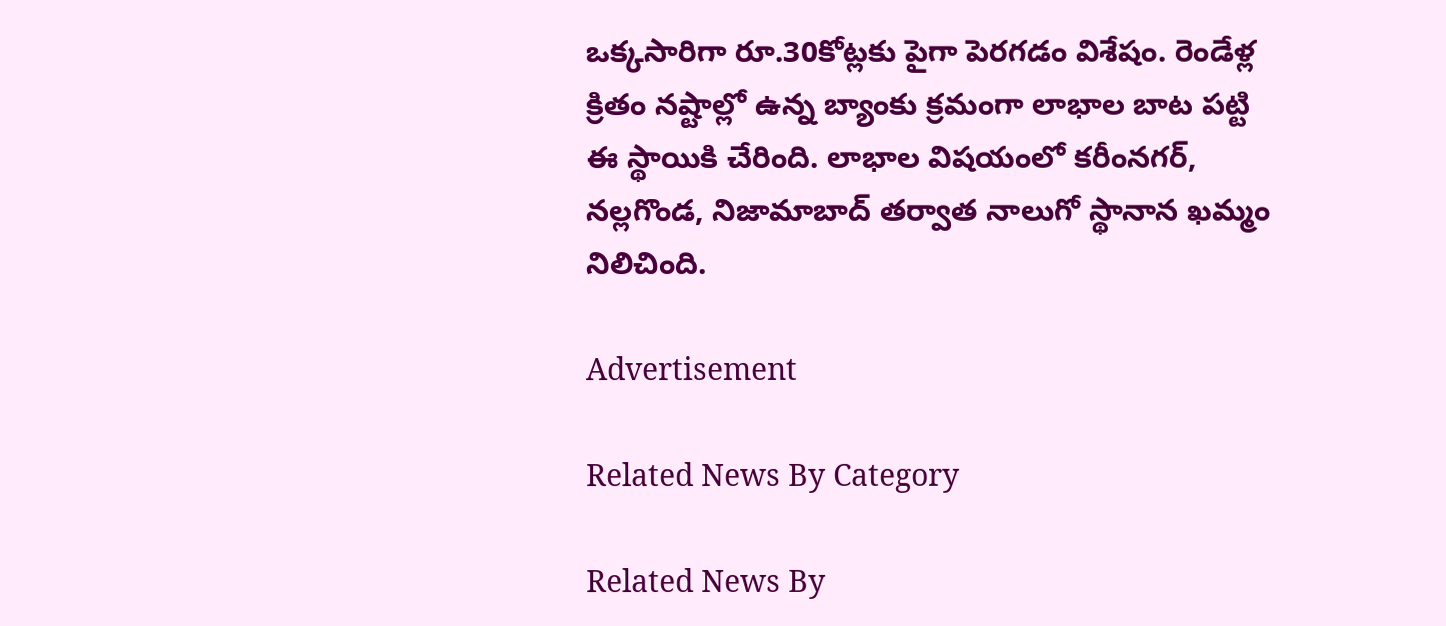ఒక్కసారిగా రూ.30కోట్లకు పైగా పెరగడం విశేషం. రెండేళ్ల క్రితం నష్టాల్లో ఉన్న బ్యాంకు క్రమంగా లాభాల బాట పట్టి ఈ స్థాయికి చేరింది. లాభాల విషయంలో కరీంనగర్‌, నల్లగొండ, నిజామాబాద్‌ తర్వాత నాలుగో స్థానాన ఖమ్మం నిలిచింది.

Advertisement

Related News By Category

Related News By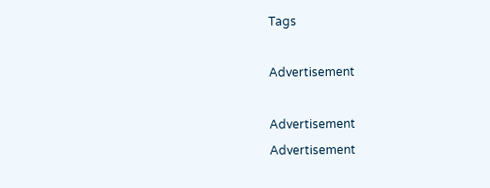Tags

Advertisement

Advertisement
Advertisement